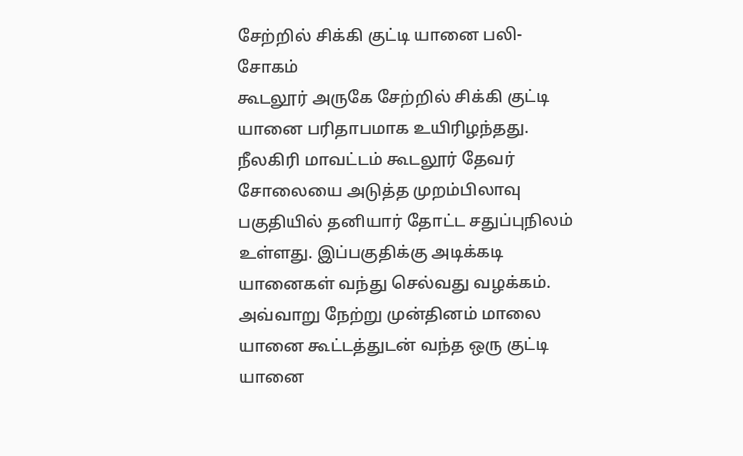சேற்றில் சிக்கி குட்டி யானை பலி- சோகம்
கூடலூர் அருகே சேற்றில் சிக்கி குட்டி யானை பரிதாபமாக உயிரிழந்தது. நீலகிரி மாவட்டம் கூடலூர் தேவர் சோலையை அடுத்த முறம்பிலாவு பகுதியில் தனியார் தோட்ட சதுப்புநிலம் உள்ளது. இப்பகுதிக்கு அடிக்கடி யானைகள் வந்து செல்வது வழக்கம். அவ்வாறு நேற்று முன்தினம் மாலை யானை கூட்டத்துடன் வந்த ஒரு குட்டி யானை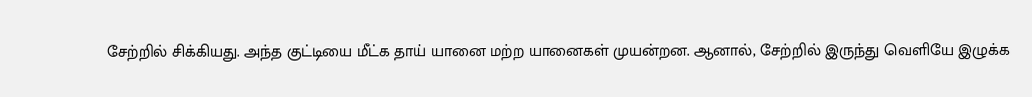சேற்றில் சிக்கியது. அந்த குட்டியை மீட்க தாய் யானை மற்ற யானைகள் முயன்றன. ஆனால், சேற்றில் இருந்து வெளியே இழுக்க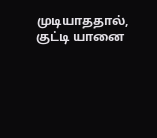முடியாததால், குட்டி யானை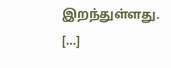இறந்துள்ளது. […]